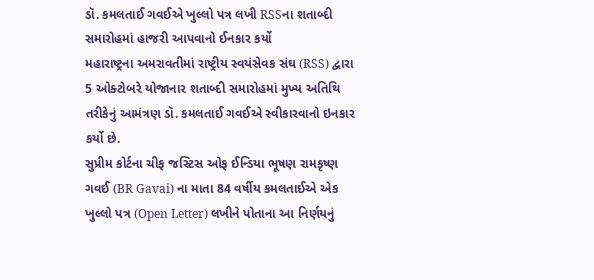ડૉ. કમલતાઈ ગવઈએ ખુલ્લો પત્ર લખી RSSના શતાબ્દી સમારોહમાં હાજરી આપવાનો ઈનકાર કર્યો
મહારાષ્ટ્રના અમરાવતીમાં રાષ્ટ્રીય સ્વયંસેવક સંઘ (RSS) દ્વારા 5 ઓક્ટોબરે યોજાનાર શતાબ્દી સમારોહમાં મુખ્ય અતિથિ તરીકેનું આમંત્રણ ડૉ. કમલતાઈ ગવઈએ સ્વીકારવાનો ઇનકાર કર્યો છે.
સુપ્રીમ કોર્ટના ચીફ જસ્ટિસ ઓફ ઈન્ડિયા ભૂષણ રામકૃષ્ણ ગવઈ (BR Gavai) ના માતા 84 વર્ષીય કમલતાઈએ એક ખુલ્લો પત્ર (Open Letter) લખીને પોતાના આ નિર્ણયનું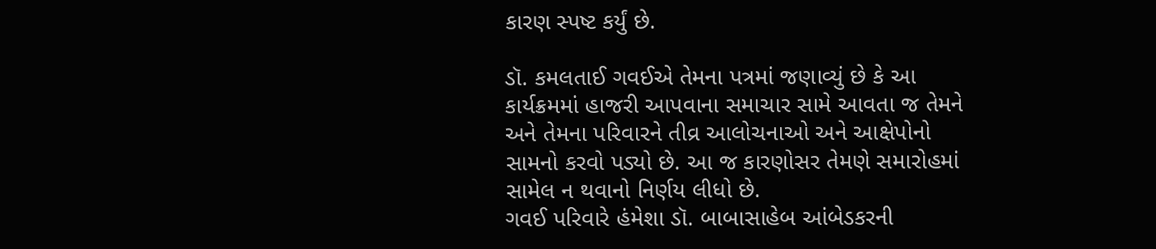કારણ સ્પષ્ટ કર્યું છે.

ડૉ. કમલતાઈ ગવઈએ તેમના પત્રમાં જણાવ્યું છે કે આ કાર્યક્રમમાં હાજરી આપવાના સમાચાર સામે આવતા જ તેમને અને તેમના પરિવારને તીવ્ર આલોચનાઓ અને આક્ષેપોનો સામનો કરવો પડ્યો છે. આ જ કારણોસર તેમણે સમારોહમાં સામેલ ન થવાનો નિર્ણય લીધો છે.
ગવઈ પરિવારે હંમેશા ડૉ. બાબાસાહેબ આંબેડકરની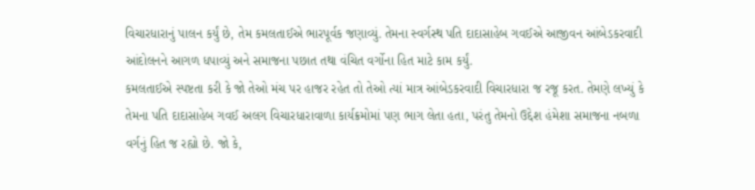વિચારધારાનું પાલન કર્યું છે, તેમ કમલતાઈએ ભારપૂર્વક જણાવ્યું. તેમના સ્વર્ગસ્થ પતિ દાદાસાહેબ ગવઈએ આજીવન આંબેડકરવાદી આંદોલનને આગળ ધપાવ્યું અને સમાજના પછાત તથા વંચિત વર્ગોના હિત માટે કામ કર્યું.
કમલતાઈએ સ્પષ્ટતા કરી કે જો તેઓ મંચ પર હાજર રહેત તો તેઓ ત્યાં માત્ર આંબેડકરવાદી વિચારધારા જ રજૂ કરત. તેમણે લખ્યું કે તેમના પતિ દાદાસાહેબ ગવઈ અલગ વિચારધારાવાળા કાર્યક્રમોમાં પણ ભાગ લેતા હતા, પરંતુ તેમનો ઉદ્દેશ હંમેશા સમાજના નબળા વર્ગનું હિત જ રહ્યો છે. જો કે,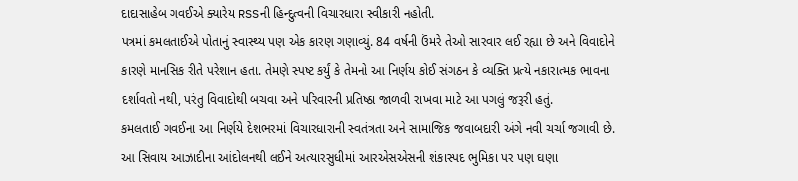દાદાસાહેબ ગવઈએ ક્યારેય RSSની હિન્દુત્વની વિચારધારા સ્વીકારી નહોતી.
પત્રમાં કમલતાઈએ પોતાનું સ્વાસ્થ્ય પણ એક કારણ ગણાવ્યું. 84 વર્ષની ઉંમરે તેઓ સારવાર લઈ રહ્યા છે અને વિવાદોને કારણે માનસિક રીતે પરેશાન હતા. તેમણે સ્પષ્ટ કર્યું કે તેમનો આ નિર્ણય કોઈ સંગઠન કે વ્યક્તિ પ્રત્યે નકારાત્મક ભાવના દર્શાવતો નથી, પરંતુ વિવાદોથી બચવા અને પરિવારની પ્રતિષ્ઠા જાળવી રાખવા માટે આ પગલું જરૂરી હતું.
કમલતાઈ ગવઈના આ નિર્ણયે દેશભરમાં વિચારધારાની સ્વતંત્રતા અને સામાજિક જવાબદારી અંગે નવી ચર્ચા જગાવી છે. આ સિવાય આઝાદીના આંદોલનથી લઈને અત્યારસુધીમાં આરએસએસની શંકાસ્પદ ભુમિકા પર પણ ઘણા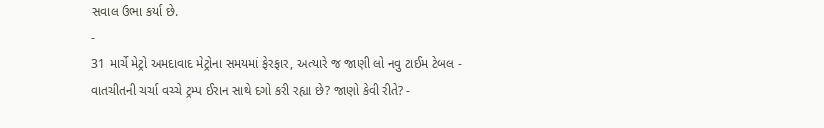સવાલ ઉભા કર્યા છે.
-
31 માર્ચે મેટ્રો અમદાવાદ મેટ્રોના સમયમાં ફેરફાર, અત્યારે જ જાણી લો નવુ ટાઈમ ટેબલ -
વાતચીતની ચર્ચા વચ્ચે ટ્રમ્પ ઈરાન સાથે દગો કરી રહ્યા છે? જાણો કેવી રીતે? -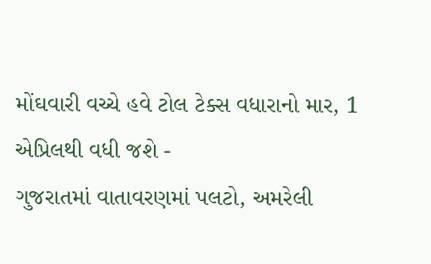મોંઘવારી વચ્ચે હવે ટોલ ટેક્સ વધારાનો માર, 1 એપ્રિલથી વધી જશે -
ગુજરાતમાં વાતાવરણમાં પલટો, અમરેલી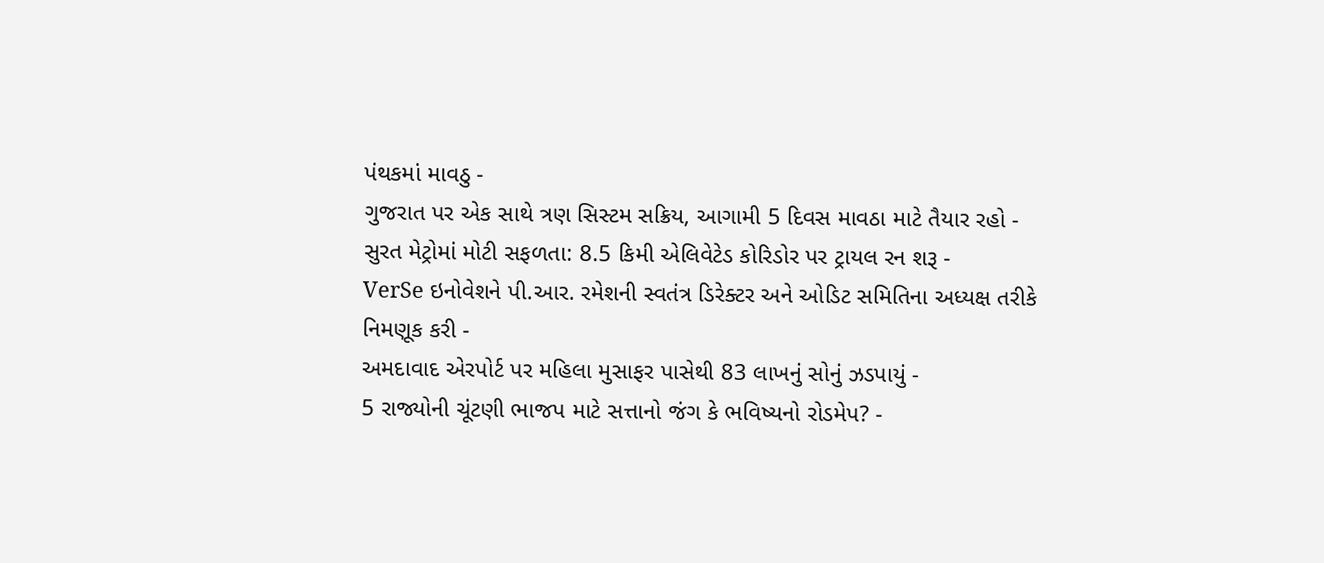પંથકમાં માવઠુ -
ગુજરાત પર એક સાથે ત્રણ સિસ્ટમ સક્રિય, આગામી 5 દિવસ માવઠા માટે તૈયાર રહો -
સુરત મેટ્રોમાં મોટી સફળતા: 8.5 કિમી એલિવેટેડ કોરિડોર પર ટ્રાયલ રન શરૂ -
VerSe ઇનોવેશને પી.આર. રમેશની સ્વતંત્ર ડિરેક્ટર અને ઓડિટ સમિતિના અધ્યક્ષ તરીકે નિમણૂક કરી -
અમદાવાદ એરપોર્ટ પર મહિલા મુસાફર પાસેથી 83 લાખનું સોનું ઝડપાયું -
5 રાજ્યોની ચૂંટણી ભાજપ માટે સત્તાનો જંગ કે ભવિષ્યનો રોડમેપ? -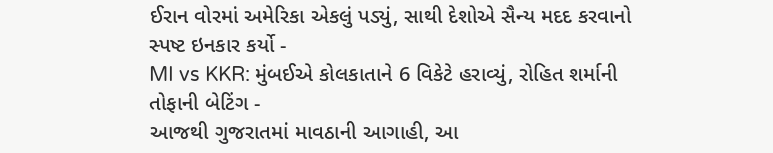ઈરાન વોરમાં અમેરિકા એકલું પડ્યું, સાથી દેશોએ સૈન્ય મદદ કરવાનો સ્પષ્ટ ઇનકાર કર્યો -
MI vs KKR: મુંબઈએ કોલકાતાને 6 વિકેટે હરાવ્યું, રોહિત શર્માની તોફાની બેટિંગ -
આજથી ગુજરાતમાં માવઠાની આગાહી, આ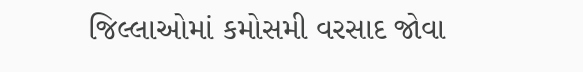જિલ્લાઓમાં કમોસમી વરસાદ જોવા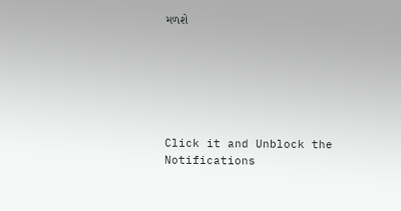મળશે






Click it and Unblock the Notifications